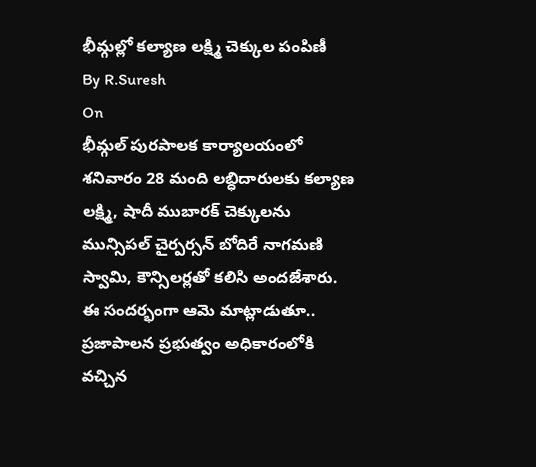భీమ్గల్లో కల్యాణ లక్ష్మి చెక్కుల పంపిణీ
By R.Suresh
On
భీమ్గల్ పురపాలక కార్యాలయంలో శనివారం 28 మంది లబ్ధిదారులకు కల్యాణ లక్ష్మి, షాదీ ముబారక్ చెక్కులను మున్సిపల్ చైర్పర్సన్ బోదిరే నాగమణి స్వామి, కౌన్సిలర్లతో కలిసి అందజేశారు. ఈ సందర్భంగా ఆమె మాట్లాడుతూ.. ప్రజాపాలన ప్రభుత్వం అధికారంలోకి వచ్చిన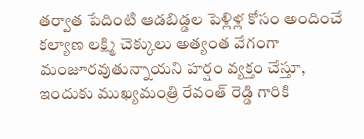తర్వాత పేదింటి ఆడబిడ్డల పెళ్లిళ్ల కోసం అందించే కల్యాణ లక్ష్మి చెక్కులు అత్యంత వేగంగా మంజూరవుతున్నాయని హర్షం వ్యక్తం చేస్తూ, ఇందుకు ముఖ్యమంత్రి రేవంత్ రెడ్డి గారికి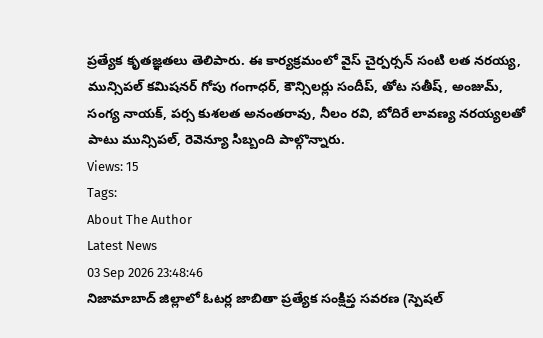ప్రత్యేక కృతజ్ఞతలు తెలిపారు. ఈ కార్యక్రమంలో వైస్ చైర్పర్సన్ సంటి లత నరయ్య, మున్సిపల్ కమిషనర్ గోపు గంగాధర్, కౌన్సిలర్లు సందీప్, తోట సతీష్, అంజుమ్, సంగ్య నాయక్, పర్స కుశలత అనంతరావు, నీలం రవి, బోదిరే లావణ్య నరయ్యలతో పాటు మున్సిపల్, రెవెన్యూ సిబ్బంది పాల్గొన్నారు.
Views: 15
Tags:
About The Author
Latest News
03 Sep 2026 23:48:46
నిజామాబాద్ జిల్లాలో ఓటర్ల జాబితా ప్రత్యేక సంక్షిప్త సవరణ (స్పెషల్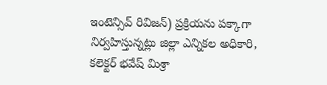ఇంటెన్సివ్ రివిజన్) ప్రక్రియను పక్కాగా నిర్వహిస్తున్నట్లు జిల్లా ఎన్నికల అధికారి, కలెక్టర్ భవేష్ మిశ్రా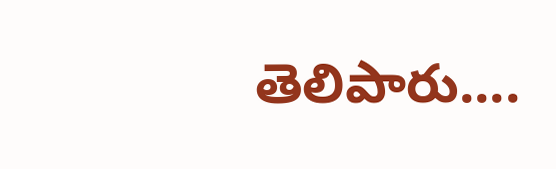తెలిపారు....